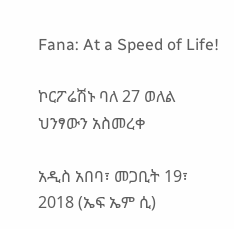Fana: At a Speed of Life!

ኮርፖሬሽኑ ባለ 27 ወለል ህንፃውን አስመረቀ

አዲስ አበባ፣ መጋቢት 19፣ 2018 (ኤፍ ኤም ሲ)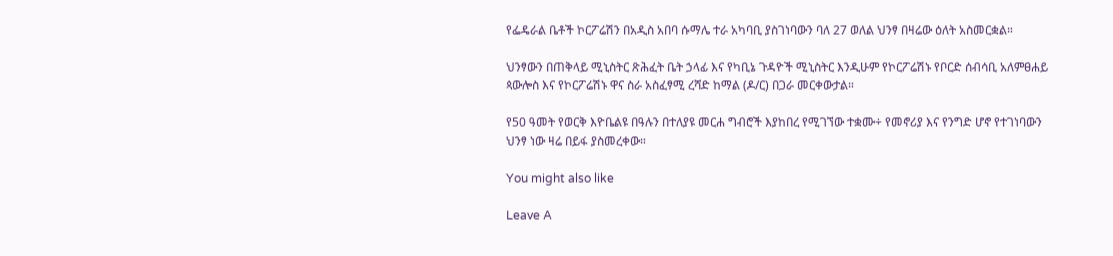የፌዴራል ቤቶች ኮርፖሬሽን በአዲስ አበባ ሱማሌ ተራ አካባቢ ያስገነባውን ባለ 27 ወለል ህንፃ በዛሬው ዕለት አስመርቋል።

ህንፃውን በጠቅላይ ሚኒስትር ጽሕፈት ቤት ኃላፊ እና የካቢኔ ጉዳዮች ሚኒስትር እንዲሁም የኮርፖሬሽኑ የቦርድ ሰብሳቢ አለምፀሐይ ጳውሎስ እና የኮርፖሬሽኑ ዋና ስራ አስፈፃሚ ረሻድ ከማል (ዶ/ር) በጋራ መርቀውታል።

የ50 ዓመት የወርቅ እዮቤልዩ በዓሉን በተለያዩ መርሐ ግብሮች እያከበረ የሚገኘው ተቋሙ÷ የመኖሪያ እና የንግድ ሆኖ የተገነባውን ህንፃ ነው ዛሬ በይፋ ያስመረቀው።

You might also like

Leave A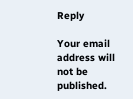Reply

Your email address will not be published.